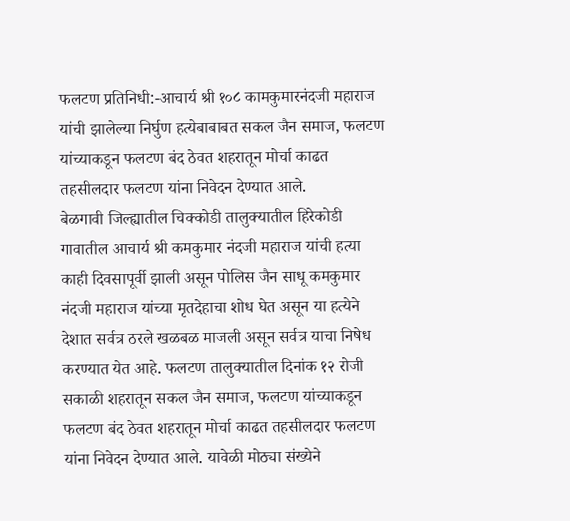फलटण प्रतिनिधी:-आचार्य श्री १०८ कामकुमारनंदजी महाराज यांची झालेल्या निर्घुण हत्येबाबाबत सकल जैन समाज, फलटण यांच्याकडून फलटण बंद ठेवत शहरातून मोर्चा काढत तहसीलदार फलटण यांना निवेदन देण्यात आले.
बेळगावी जिल्ह्यातील चिक्कोडी तालुक्यातील हिरेकोडी गावातील आचार्य श्री कमकुमार नंदजी महाराज यांची हत्या काही दिवसापूर्वी झाली असून पोलिस जैन साधू कमकुमार नंदजी महाराज यांच्या मृतदेहाचा शोध घेत असून या हत्येने देशात सर्वत्र ठरले खळबळ माजली असून सर्वत्र याचा निषेध करण्यात येत आहे. फलटण तालुक्यातील दिनांक १२ रोजी सकाळी शहरातून सकल जैन समाज, फलटण यांच्याकडून फलटण बंद ठेवत शहरातून मोर्चा काढत तहसीलदार फलटण यांना निवेदन देण्यात आले. यावेळी मोठ्या संख्येने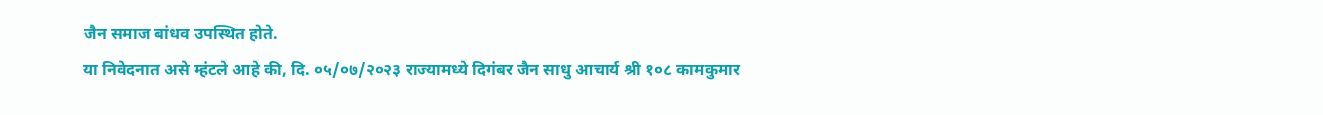जैन समाज बांधव उपस्थित होते.
या निवेदनात असे म्हंटले आहे की, दि. ०५/०७/२०२३ राज्यामध्ये दिगंबर जैन साधु आचार्य श्री १०८ कामकुमार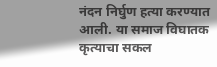नंदन निर्घुण हत्या करण्यात आली. या समाज विघातक कृत्याचा सकल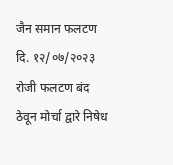जैन समान फलटण दि. १२/०७/२०२३ रोजी फलटण बंद ठेवून मोर्चा द्वारे निषेध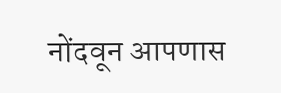नोंदवून आपणास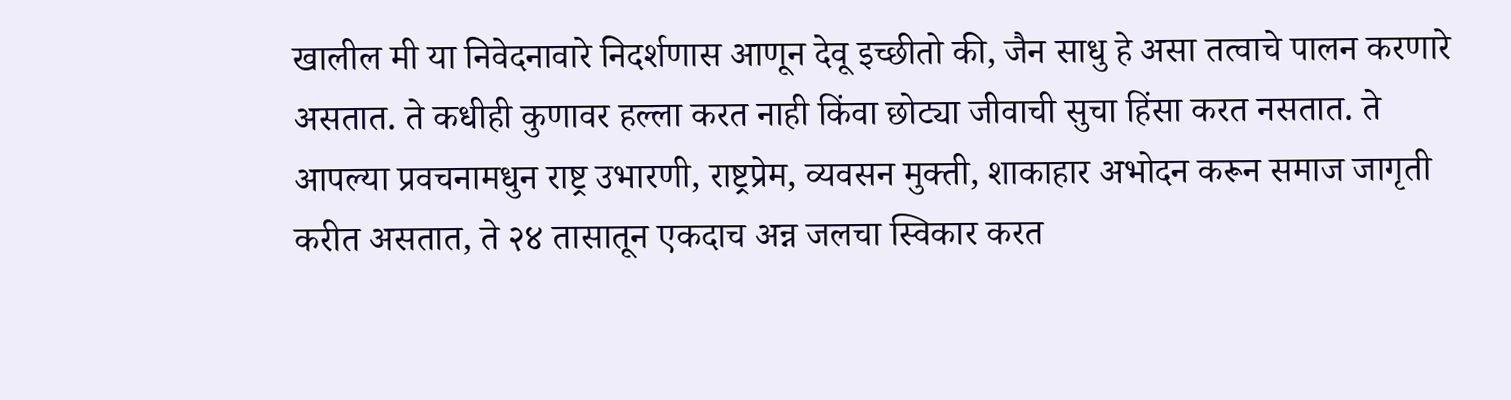खालील मी या निवेदनावारे निदर्शणास आणून देवू इच्छीतो की, जैन साधु हे असा तत्वाचे पालन करणारे असतात. ते कधीही कुणावर हल्ला करत नाही किंवा छोट्या जीवाची सुचा हिंसा करत नसतात. ते आपल्या प्रवचनामधुन राष्ट्र उभारणी, राष्ट्रप्रेम, व्यवसन मुक्ती, शाकाहार अभोदन करून समाज जागृती करीत असतात, ते २४ तासातून एकदाच अन्न जलचा स्विकार करत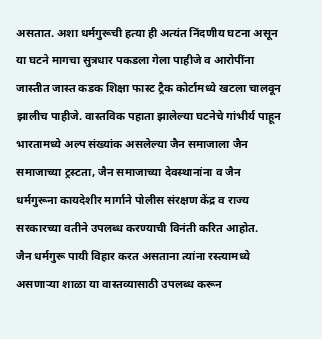असतात. अशा धर्मगुरूची हत्या ही अत्यंत निंदणीय घटना असून या घटने मागचा सुत्रधार पकडला गेला पाहीजे व आरोपींना जास्तीत जास्त कडक शिक्षा फास्ट ट्रैक कोर्टामध्ये खटला चालवून झालीच पाहीजे. वास्तविक पहाता झालेल्या घटनेचे गांभीर्य पाहून भारतामध्ये अल्प संख्यांक असलेल्या जैन समाजाला जैन समाजाच्या ट्रस्टता, जैन समाजाच्या देवस्थानांना व जैन धर्मगुरूना कायदेशीर मार्गाने पोलीस संरक्षण केंद्र व राज्य सरकारच्या वतीने उपलब्ध करण्याची विनंती करित आहोत.
जैन धर्मगुरू पायी विहार करत असताना त्यांना रस्त्यामध्ये असणाऱ्या शाळा या वास्तव्यासाठी उपलब्ध करून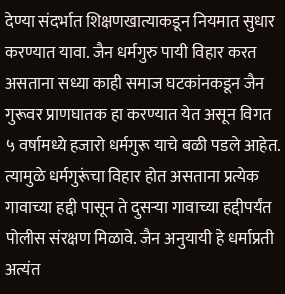देण्या संदर्भात शिक्षणखात्याकडून नियमात सुधार करण्यात यावा. जैन धर्मगुरु पायी विहार करत असताना सध्या काही समाज घटकांनकडून जैन गुरूवर प्राणघातक हा करण्यात येत असून विगत ५ वर्षामध्ये हजारो धर्मगुरू याचे बळी पडले आहेत. त्यामुळे धर्मगुरूंचा विहार होत असताना प्रत्येक गावाच्या हद्दी पासून ते दुसऱ्या गावाच्या हद्दीपर्यंत पोलीस संरक्षण मिळावे. जैन अनुयायी हे धर्माप्रती अत्यंत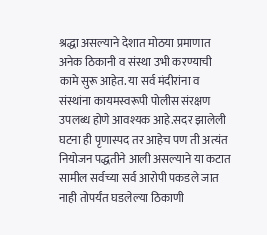श्रद्धा असल्याने देशात मोठया प्रमाणात अनेक ठिकानी व संस्था उभी करण्याची कामे सुरू आहेत. या सर्व मंदीरांना व संस्थांना कायमस्वरूपी पोलीस संरक्षण उपलब्ध होणे आवश्यक आहे.सदर झालेली घटना ही पृणास्पद तर आहेच पण ती अत्यंत नियोजन पद्धतीने आली असल्याने या कटात सामील सर्वच्या सर्व आरोपी पकडले जात नाही तोपर्यंत घडलेल्या ठिकाणी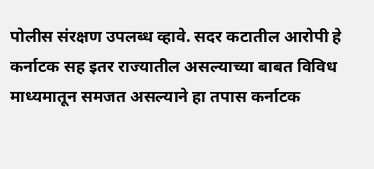पोलीस संरक्षण उपलब्ध व्हावे. सदर कटातील आरोपी हे कर्नाटक सह इतर राज्यातील असल्याच्या बाबत विविध माध्यमातून समजत असल्याने हा तपास कर्नाटक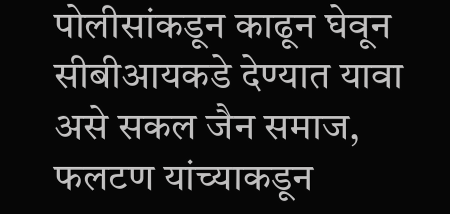पोलीसांकडून काढून घेवून सीबीआयकडे देण्यात यावा असे सकल जैन समाज, फलटण यांच्याकडून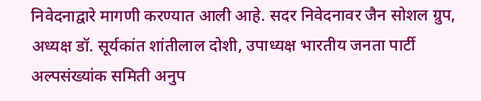निवेदनाद्वारे मागणी करण्यात आली आहे. सदर निवेदनावर जैन सोशल ग्रुप, अध्यक्ष डॉ. सूर्यकांत शांतीलाल दोशी, उपाध्यक्ष भारतीय जनता पार्टी अल्पसंख्यांक समिती अनुप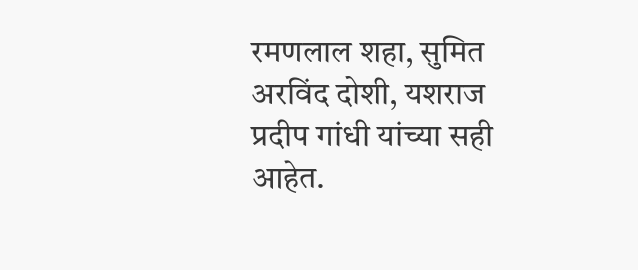रमणलाल शहा, सुमित अरविंद दोशी, यशराज प्रदीप गांधी यांच्या सही आहेत.